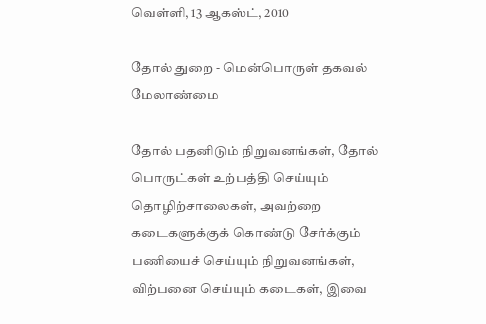வெள்ளி, 13 ஆகஸ்ட், 2010

தோல் துறை - மென்பொருள் தகவல் மேலாண்மை

தோல் பதனிடும் நிறுவனங்கள், தோல் பொருட்கள் உற்பத்தி செய்யும் தொழிற்சாலைகள், அவற்றை கடைகளுக்குக் கொண்டு சேர்க்கும் பணியைச் செய்யும் நிறுவனங்கள், விற்பனை செய்யும் கடைகள், இவை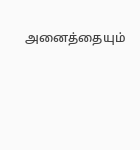அனைத்தையும்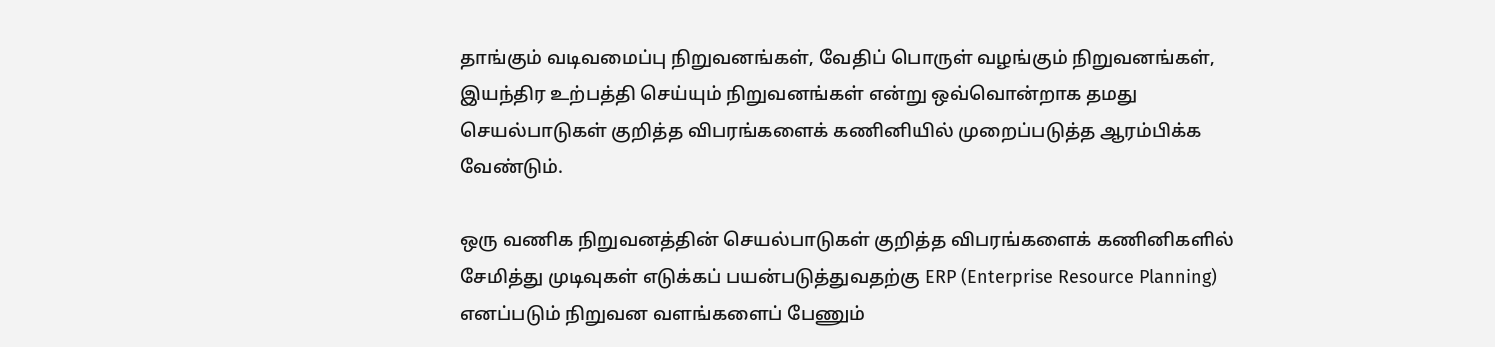தாங்கும் வடிவமைப்பு நிறுவனங்கள், வேதிப் பொருள் வழங்கும் நிறுவனங்கள், இயந்திர உற்பத்தி செய்யும் நிறுவனங்கள் என்று ஒவ்வொன்றாக தமது செயல்பாடுகள் குறித்த விபரங்களைக் கணினியில் முறைப்படுத்த ஆரம்பிக்க வேண்டும்.

ஒரு வணிக நிறுவனத்தின் செயல்பாடுகள் குறித்த விபரங்களைக் கணினிகளில் சேமித்து முடிவுகள் எடுக்கப் பயன்படுத்துவதற்கு ERP (Enterprise Resource Planning) எனப்படும் நிறுவன வளங்களைப் பேணும்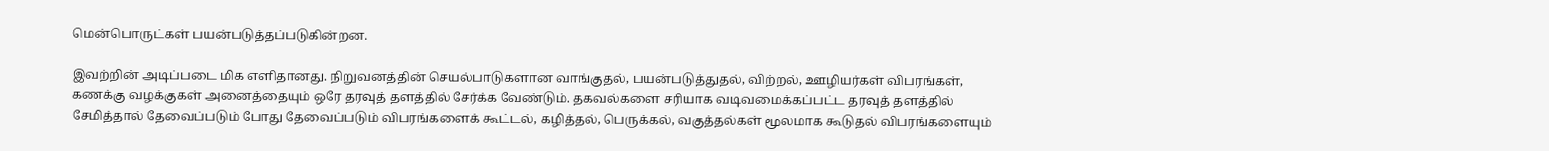மென்பொருட்கள் பயன்படுத்தப்படுகின்றன.

இவற்றின் அடிப்படை மிக எளிதானது. நிறுவனத்தின் செயல்பாடுகளான வாங்குதல், பயன்படுத்துதல், விற்றல், ஊழியர்கள் விபரங்கள், கணக்கு வழக்குகள் அனைத்தையும் ஒரே தரவுத் தளத்தில் சேர்க்க வேண்டும். தகவல்களை சரியாக வடிவமைக்கப்பட்ட தரவுத் தளத்தில் சேமித்தால் தேவைப்படும் போது தேவைப்படும் விபரங்களைக் கூட்டல், கழித்தல், பெருக்கல், வகுத்தல்கள் மூலமாக கூடுதல் விபரங்களையும்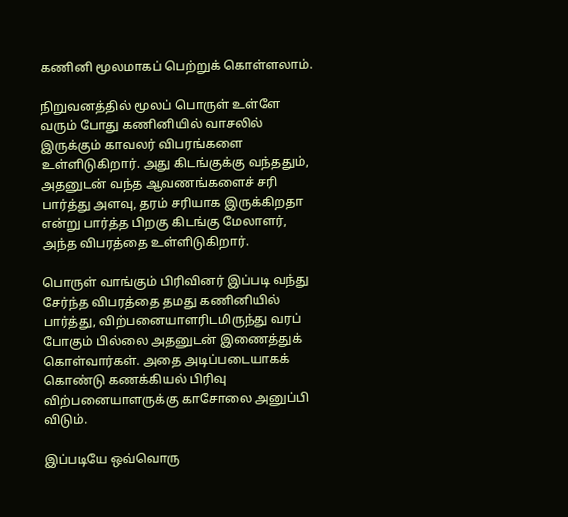கணினி மூலமாகப் பெற்றுக் கொள்ளலாம்.

நிறுவனத்தில் மூலப் பொருள் உள்ளே வரும் போது கணினியில் வாசலில் இருக்கும் காவலர் விபரங்களை உள்ளிடுகிறார். அது கிடங்குக்கு வந்ததும், அதனுடன் வந்த ஆவணங்களைச் சரி பார்த்து அளவு, தரம் சரியாக இருக்கிறதா என்று பார்த்த பிறகு கிடங்கு மேலாளர், அந்த விபரத்தை உள்ளிடுகிறார்.

பொருள் வாங்கும் பிரிவினர் இப்படி வந்து சேர்ந்த விபரத்தை தமது கணினியில் பார்த்து, விற்பனையாளரிடமிருந்து வரப் போகும் பில்லை அதனுடன் இணைத்துக் கொள்வார்கள். அதை அடிப்படையாகக் கொண்டு கணக்கியல் பிரிவு விற்பனையாளருக்கு காசோலை அனுப்பி விடும்.

இப்படியே ஒவ்வொரு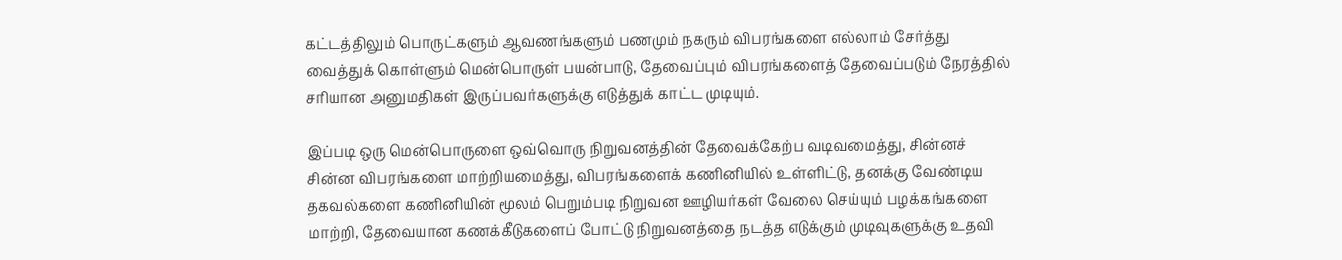கட்டத்திலும் பொருட்களும் ஆவணங்களும் பணமும் நகரும் விபரங்களை எல்லாம் சேர்த்து வைத்துக் கொள்ளும் மென்பொருள் பயன்பாடு, தேவைப்பும் விபரங்களைத் தேவைப்படும் நேரத்தில் சரியான அனுமதிகள் இருப்பவர்களுக்கு எடுத்துக் காட்ட முடியும்.

இப்படி ஒரு மென்பொருளை ஒவ்வொரு நிறுவனத்தின் தேவைக்கேற்ப வடிவமைத்து, சின்னச் சின்ன விபரங்களை மாற்றியமைத்து, விபரங்களைக் கணினியில் உள்ளிட்டு, தனக்கு வேண்டிய தகவல்களை கணினியின் மூலம் பெறும்படி நிறுவன ஊழியர்கள் வேலை செய்யும் பழக்கங்களை மாற்றி, தேவையான கணக்கீடுகளைப் போட்டு நிறுவனத்தை நடத்த எடுக்கும் முடிவுகளுக்கு உதவி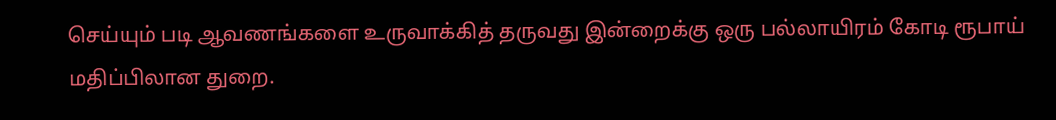செய்யும் படி ஆவணங்களை உருவாக்கித் தருவது இன்றைக்கு ஒரு பல்லாயிரம் கோடி ரூபாய் மதிப்பிலான துறை.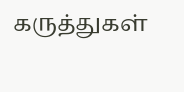கருத்துகள்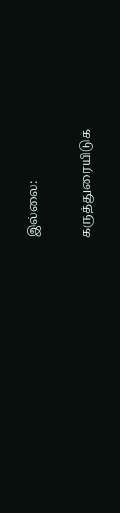இல்லை:

கருத்துரையிடுக